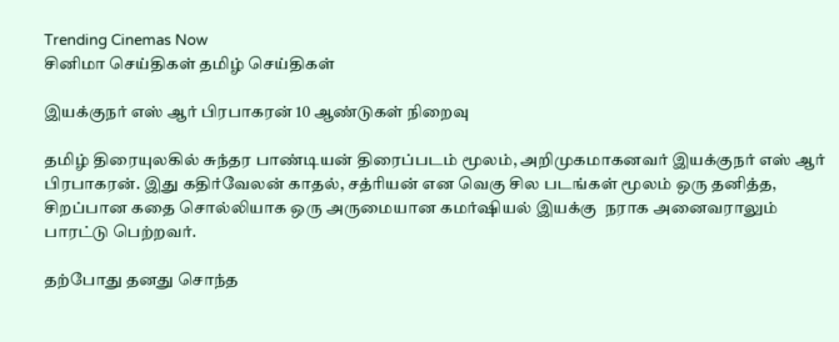Trending Cinemas Now
சினிமா செய்திகள் தமிழ் செய்திகள்

இயக்குநர் எஸ் ஆர் பிரபாகரன் 10 ஆண்டுகள் நிறைவு

தமிழ் திரையுலகில் சுந்தர பாண்டியன் திரைப்படம் மூலம், அறிமுகமாகனவர் இயக்குநர் எஸ் ஆர் பிரபாகரன். இது கதிர்வேலன் காதல், சத்ரியன் என வெகு சில படங்கள் மூலம் ஒரு தனித்த, சிறப்பான கதை சொல்லியாக ஒரு அருமையான கமர்ஷியல் இயக்கு  நராக அனைவராலும் பாரட்டு பெற்றவர்.

தற்போது தனது சொந்த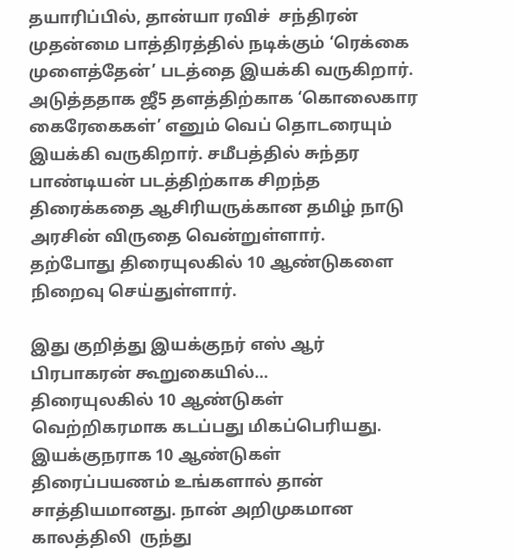தயாரிப்பில், தான்யா ரவிச்  சந்திரன் முதன்மை பாத்திரத்தில் நடிக்கும் ‘ரெக்கை முளைத்தேன்’ படத்தை இயக்கி வருகிறார். அடுத்ததாக ஜீ5 தளத்திற்காக ‘கொலைகார கைரேகைகள்’ எனும் வெப் தொடரையும் இயக்கி வருகிறார். சமீபத்தில் சுந்தர பாண்டியன் படத்திற்காக சிறந்த திரைக்கதை ஆசிரியருக்கான தமிழ் நாடு அரசின் விருதை வென்றுள்ளார்.
தற்போது திரையுலகில் 10 ஆண்டுகளை நிறைவு செய்துள்ளார்.

இது குறித்து இயக்குநர் எஸ் ஆர் பிரபாகரன் கூறுகையில்…
திரையுலகில் 10 ஆண்டுகள் வெற்றிகரமாக கடப்பது மிகப்பெரியது. இயக்குநராக 10 ஆண்டுகள் திரைப்பயணம் உங்களால் தான் சாத்தியமானது. நான் அறிமுகமான காலத்திலி  ருந்து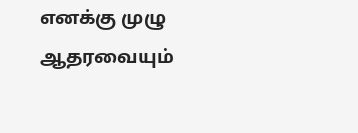எனக்கு முழு ஆதரவையும்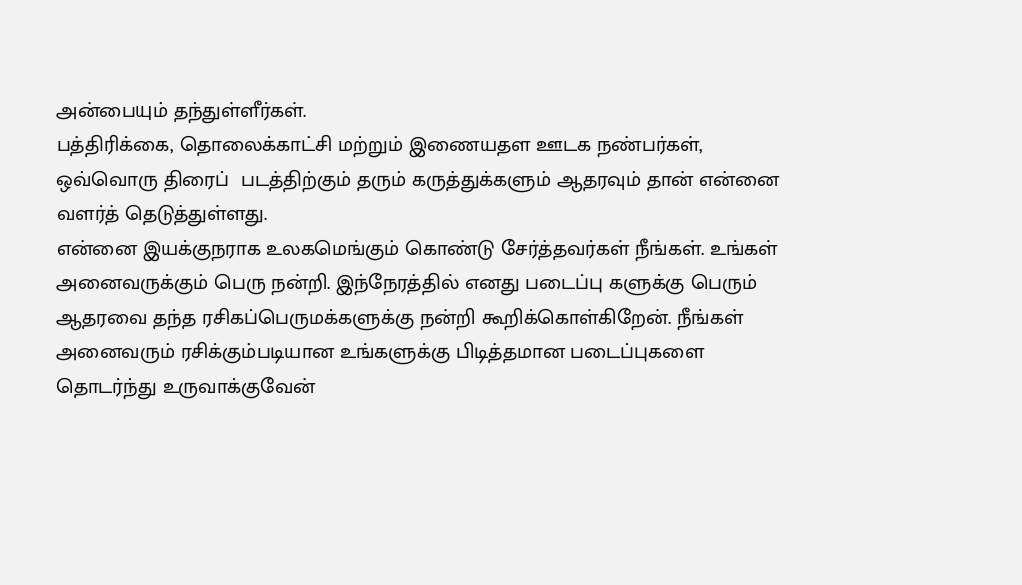அன்பையும் தந்துள்ளீர்கள்.
பத்திரிக்கை, தொலைக்காட்சி மற்றும் இணையதள ஊடக நண்பர்கள், ஒவ்வொரு திரைப்  படத்திற்கும் தரும் கருத்துக்களும் ஆதரவும் தான் என்னை வளர்த் தெடுத்துள்ளது.
என்னை இயக்குநராக உலகமெங்கும் கொண்டு சேர்த்தவர்கள் நீங்கள். உங்கள் அனைவருக்கும் பெரு நன்றி. இந்நேரத்தில் எனது படைப்பு களுக்கு பெரும் ஆதரவை தந்த ரசிகப்பெருமக்களுக்கு நன்றி கூறிக்கொள்கிறேன். நீங்கள் அனைவரும் ரசிக்கும்படியான உங்களுக்கு பிடித்தமான படைப்புகளை தொடர்ந்து உருவாக்குவேன்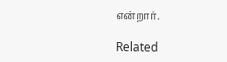என்றார்.

Related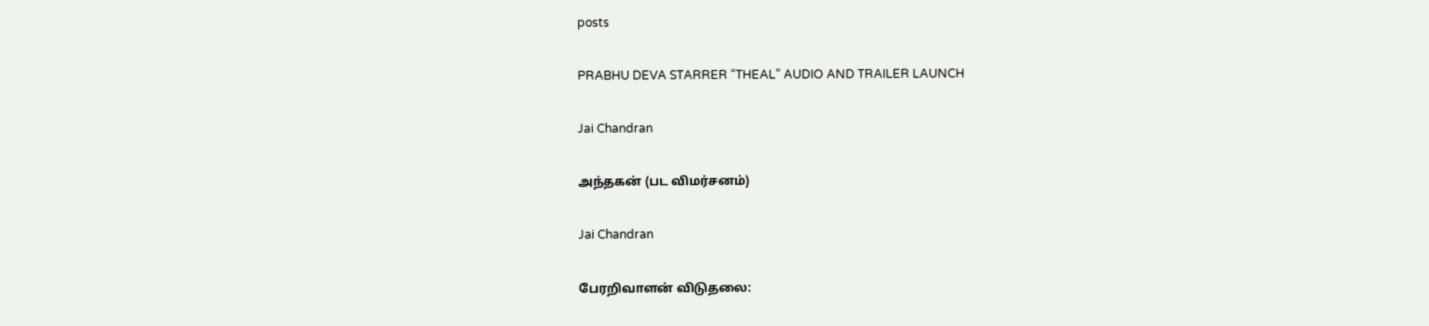posts

PRABHU DEVA STARRER “THEAL” AUDIO AND TRAILER LAUNCH

Jai Chandran

அந்தகன் (பட விமர்சனம்)

Jai Chandran

பேரறிவாளன் விடுதலை: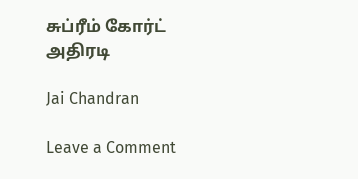சுப்ரீம் கோர்ட் அதிரடி

Jai Chandran

Leave a Comment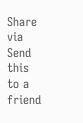Share via
Send this to a friend